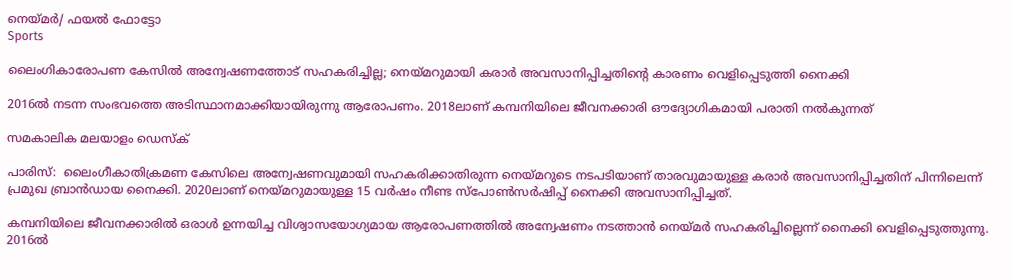നെയ്മര്‍/ ഫയല്‍ ഫോട്ടോ
Sports

ലൈംഗികാരോപണ കേസിൽ അന്വേഷണത്തോട് സഹകരിച്ചില്ല; നെയ്മറുമായി കരാർ അവസാനിപ്പിച്ചതിന്റെ കാരണം വെളിപ്പെടുത്തി നൈക്കി

2016ൽ നടന്ന സംഭവത്തെ അടിസ്ഥാനമാക്കിയായിരുന്നു ആരോപണം. 2018ലാണ് കമ്പനിയിലെ ജീവനക്കാരി ഔദ്യോഗികമായി പരാതി നൽകുന്നത്

സമകാലിക മലയാളം ഡെസ്ക്

പാരിസ്:  ലൈംഗീകാതിക്രമണ കേസിലെ അന്വേഷണവുമായി സഹകരിക്കാതിരുന്ന നെയ്മറുടെ നടപടിയാണ് താരവുമായുള്ള കരാർ അവസാനിപ്പിച്ചതിന് പിന്നിലെന്ന് പ്രമുഖ ബ്രാൻഡായ നൈക്കി. 2020ലാണ് നെയ്മറുമായുള്ള 15 വർഷം നീണ്ട സ്പോൺസർഷിപ്പ് നൈക്കി അവസാനിപ്പിച്ചത്.

കമ്പനിയിലെ ജീവനക്കാരിൽ ഒരാൾ ഉന്നയിച്ച വിശ്വാസയോഗ്യമായ ആരോപണത്തിൽ അന്വേഷണം നടത്താൻ നെയ്മർ സഹകരിച്ചില്ലെന്ന് നൈക്കി വെളിപ്പെടുത്തുന്നു. 2016ൽ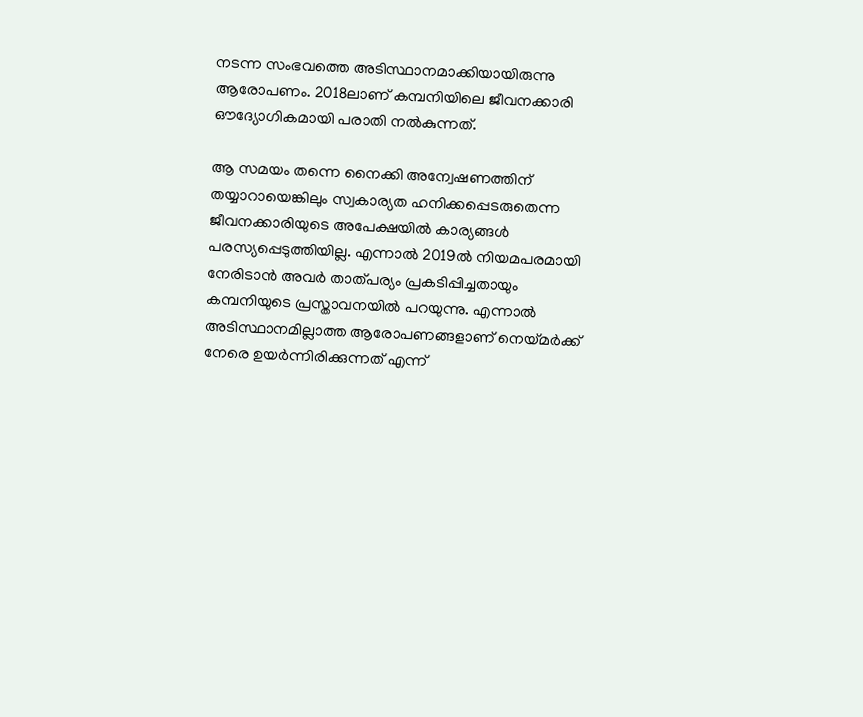നടന്ന സംഭവത്തെ അടിസ്ഥാനമാക്കിയായിരുന്നു ആരോപണം. 2018ലാണ് കമ്പനിയിലെ ജീവനക്കാരി ഔദ്യോഗികമായി പരാതി നൽകുന്നത്.

ആ സമയം തന്നെ നൈക്കി അന്വേഷണത്തിന് തയ്യാറായെങ്കിലും സ്വകാര്യത ഹനിക്കപ്പെടരുതെന്ന ജീവനക്കാരിയുടെ അപേക്ഷയിൽ കാര്യങ്ങൾ പരസ്യപ്പെടുത്തിയില്ല. എന്നാൽ 2019ൽ നിയമപരമായി നേരിടാൻ അവർ താത്പര്യം പ്രകടിപ്പിച്ചതായും കമ്പനിയുടെ പ്രസ്താവനയിൽ പറയുന്നു. എന്നാൽ അടിസ്ഥാനമില്ലാത്ത ആരോപണങ്ങളാണ് നെയ്മർക്ക് നേരെ ഉയർന്നിരിക്കുന്നത് എന്ന്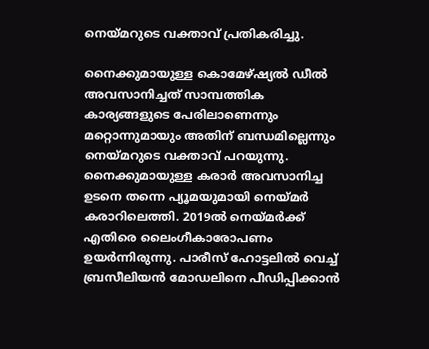നെയ്മറുടെ വക്താവ് പ്രതികരിച്ചു.

നൈക്കുമായുള്ള കൊമേഴ്ഷ്യൽ ഡീൽ അവസാനിച്ചത് സാമ്പത്തിക കാര്യങ്ങളുടെ പേരിലാണെന്നും മറ്റൊന്നുമായും അതിന് ബന്ധമില്ലെന്നും നെയ്മറുടെ വക്താവ് പറയുന്നു. നൈക്കുമായുള്ള കരാർ അവസാനിച്ച ഉടനെ തന്നെ പ്യൂമയുമായി നെയ്മർ കരാറിലെത്തി. 2019ൽ നെയ്മർക്ക് എതിരെ ലൈംഗീകാരോപണം ഉയർന്നിരുന്നു. പാരീസ് ഹോട്ടലിൽ വെച്ച് ബ്രസീലിയൻ മോഡലിനെ പീഡിപ്പിക്കാൻ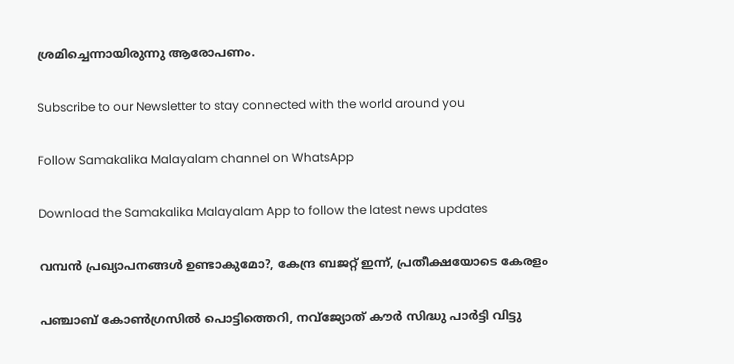ശ്രമിച്ചെന്നായിരുന്നു ആരോപണം.

Subscribe to our Newsletter to stay connected with the world around you

Follow Samakalika Malayalam channel on WhatsApp

Download the Samakalika Malayalam App to follow the latest news updates

വമ്പൻ പ്രഖ്യാപനങ്ങൾ ഉണ്ടാകുമോ?, കേന്ദ്ര ബജറ്റ് ഇന്ന്, പ്രതീക്ഷയോടെ കേരളം

പഞ്ചാബ് കോണ്‍ഗ്രസില്‍ പൊട്ടിത്തെറി, നവ്ജ്യോത് കൗര്‍ സിദ്ധു പാര്‍ട്ടി വിട്ടു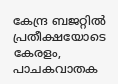കേന്ദ്ര ബജറ്റിൽ പ്രതീക്ഷയോടെ കേരളം, പാചകവാതക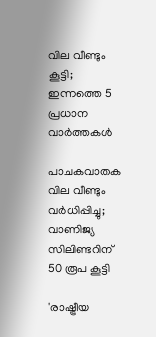വില വീണ്ടും കൂട്ടി; ഇന്നത്തെ 5 പ്രധാന വാർത്തകൾ

പാചകവാതക വില വീണ്ടും വര്‍ധിപ്പിച്ചു; വാണിജ്യ സിലിണ്ടറിന് 50 രൂപ കൂട്ടി

'രാഷ്ട്രീയ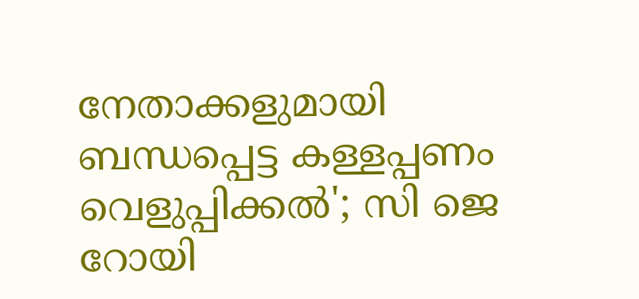നേതാക്കളുമായി ബന്ധപ്പെട്ട കള്ളപ്പണം വെളുപ്പിക്കല്‍'; സി ജെ റോയി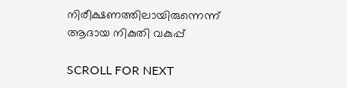നിരീക്ഷണത്തിലായിരുന്നെന്ന് ആദായ നികുതി വകുപ്പ്

SCROLL FOR NEXT